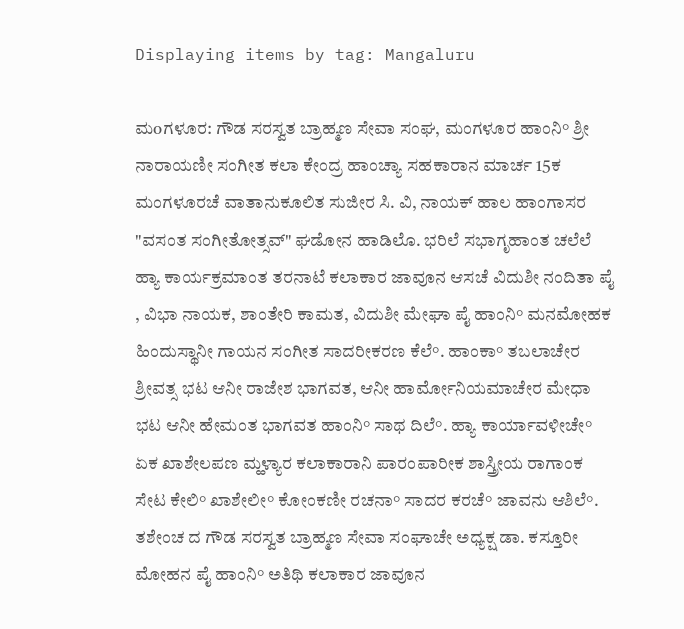Displaying items by tag: Mangaluru

ಮoಗಳೂರ: ಗೌಡ ಸರಸ್ವತ ಬ್ರಾಹ್ಮಣ ಸೇವಾ ಸಂಘ, ಮಂಗಳೂರ ಹಾಂನಿ° ಶ್ರೀ ನಾರಾಯಣೀ ಸಂಗೀತ ಕಲಾ ಕೇಂದ್ರ ಹಾಂಚ್ಯಾ ಸಹಕಾರಾನ ಮಾರ್ಚ 15ಕ ಮಂಗಳೂರಚೆ ವಾತಾನುಕೂಲಿತ ಸುಜೀರ ಸಿ. ವಿ, ನಾಯಕ್ ಹಾಲ ಹಾಂಗಾಸರ "ವಸಂತ ಸಂಗೀತೋತ್ಸವ್" ಘಡೋನ ಹಾಡಿಲೊ. ಭರಿಲೆ ಸಭಾಗೃಹಾಂತ ಚಲೆಲೆ ಹ್ಯಾ ಕಾರ್ಯಕ್ರಮಾಂತ ತರನಾಟೆ ಕಲಾಕಾರ ಜಾವೂನ ಆಸಚೆ ವಿದುಶೀ ನಂದಿತಾ ಪೈ , ವಿಭಾ ನಾಯಕ, ಶಾಂತೇರಿ ಕಾಮತ, ವಿದುಶೀ ಮೇಘಾ ಪೈ ಹಾಂನಿ° ಮನಮೋಹಕ ಹಿಂದುಸ್ಥಾನೀ ಗಾಯನ ಸಂಗೀತ ಸಾದರೀಕರಣ ಕೆಲೆ°. ಹಾಂಕಾ° ತಬಲಾಚೇರ ಶ್ರೀವತ್ಸ ಭಟ ಆನೀ ರಾಜೇಶ ಭಾಗವತ, ಆನೀ ಹಾರ್ಮೋನಿಯಮಾಚೇರ ಮೇಧಾ ಭಟ ಆನೀ ಹೇಮಂತ ಭಾಗವತ ಹಾಂನಿ° ಸಾಥ ದಿಲೆ°. ಹ್ಯಾ ಕಾರ್ಯಾವಳೀಚೇ° ಏಕ ಖಾಶೇಲಪಣ ಮ್ಹಳ್ಯಾರ ಕಲಾಕಾರಾನಿ ಪಾರಂಪಾರೀಕ ಶಾಸ್ತ್ರೀಯ ರಾಗಾಂಕ ಸೇಟ ಕೇಲಿ° ಖಾಶೇಲೀ° ಕೋಂಕಣೀ ರಚನಾ° ಸಾದರ ಕರಚೆ° ಜಾವನು ಆಶಿಲೆ°. ತಶೇಂಚ ದ ಗೌಡ ಸರಸ್ವತ ಬ್ರಾಹ್ಮಣ ಸೇವಾ ಸಂಘಾಚೇ ಅಧ್ಯಕ್ಷ ಡಾ. ಕಸ್ತೂರೀ ಮೋಹನ ಪೈ ಹಾಂನಿ° ಅತಿಥಿ ಕಲಾಕಾರ ಜಾವೂನ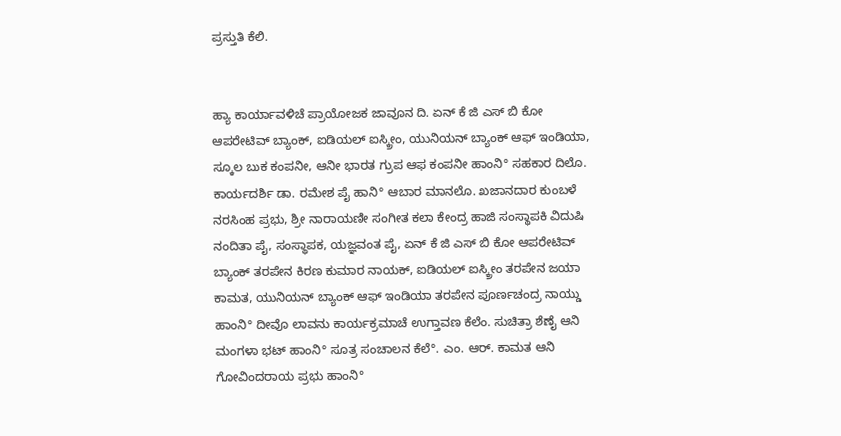ಪ್ರಸ್ತುತಿ ಕೆಲಿ.


ಹ್ಯಾ ಕಾರ್ಯಾವಳಿಚೆ ಪ್ರಾಯೋಜಕ ಜಾವೂನ ದಿ. ಏನ್ ಕೆ ಜಿ ಎಸ್ ಬಿ ಕೋ ಆಪರೇಟಿವ್ ಬ್ಯಾಂಕ್, ಐಡಿಯಲ್ ಐಸ್ಕ್ರೀಂ, ಯುನಿಯನ್ ಬ್ಯಾಂಕ್ ಆಫ್ ಇಂಡಿಯಾ, ಸ್ಕೂಲ ಬುಕ ಕಂಪನೀ, ಆನೀ ಭಾರತ ಗ್ರುಪ ಆಫ ಕಂಪನೀ ಹಾಂನಿ° ಸಹಕಾರ ದಿಲೊ. ಕಾರ್ಯದರ್ಶಿ ಡಾ. ರಮೇಶ ಪೈ ಹಾನಿ° ಆಬಾರ ಮಾನಲೊ. ಖಜಾನದಾರ ಕುಂಬಳೆ ನರಸಿಂಹ ಪ್ರಭು, ಶ್ರೀ ನಾರಾಯಣೀ ಸಂಗೀತ ಕಲಾ ಕೇಂದ್ರ ಹಾಜಿ ಸಂಸ್ಥಾಪಕಿ ವಿದುಷಿ ನಂದಿತಾ ಪೈ, ಸಂಸ್ಥಾಪಕ, ಯಜ್ಞವಂತ ಪೈ, ಏನ್ ಕೆ ಜಿ ಎಸ್ ಬಿ ಕೋ ಆಪರೇಟಿವ್ ಬ್ಯಾಂಕ್ ತರಪೇನ ಕಿರಣ ಕುಮಾರ ನಾಯಕ್, ಐಡಿಯಲ್ ಐಸ್ಕ್ರೀಂ ತರಪೇನ ಜಯಾ ಕಾಮತ, ಯುನಿಯನ್ ಬ್ಯಾಂಕ್ ಆಫ್ ಇಂಡಿಯಾ ತರಪೇನ ಪೂರ್ಣಚಂದ್ರ ನಾಯ್ಡು ಹಾಂನಿ° ದೀವೊ ಲಾವನು ಕಾರ್ಯಕ್ರಮಾಚೆ ಉಗ್ತಾವಣ ಕೆಲೆಂ. ಸುಚಿತ್ರಾ ಶೆಣೈ ಆನಿ ಮಂಗಳಾ ಭಟ್ ಹಾಂನಿ° ಸೂತ್ರ ಸಂಚಾಲನ ಕೆಲೆ°. ಎಂ. ಆರ್. ಕಾಮತ ಆನಿ ಗೋವಿಂದರಾಯ ಪ್ರಭು ಹಾಂನಿ°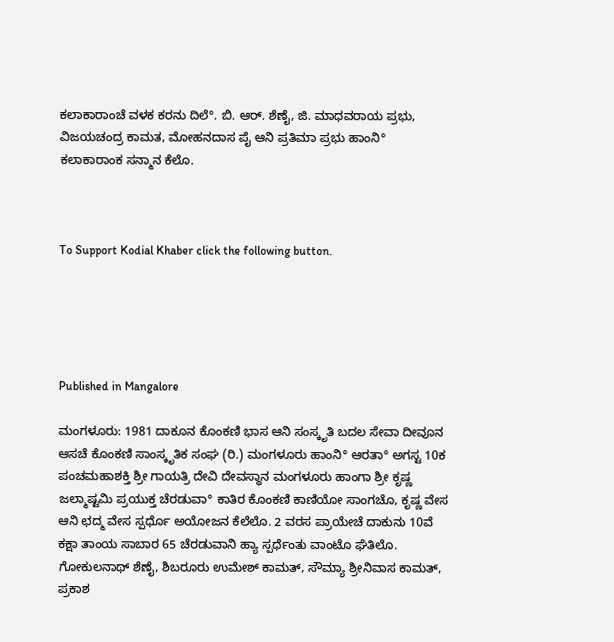ಕಲಾಕಾರಾಂಚೆ ವಳಕ ಕರನು ದಿಲೆ°. ಬಿ. ಆರ್. ಶೆಣೈ, ಜಿ. ಮಾಧವರಾಯ ಪ್ರಭು, ವಿಜಯಚಂದ್ರ ಕಾಮತ, ಮೋಹನದಾಸ ಪೈ ಆನಿ ಪ್ರತಿಮಾ ಪ್ರಭು ಹಾಂನಿ° ಕಲಾಕಾರಾಂಕ ಸನ್ಮಾನ ಕೆಲೊ.



To Support Kodial Khaber click the following button.





Published in Mangalore

ಮಂಗಳೂರು: 1981 ದಾಕೂನ ಕೊಂಕಣಿ ಭಾಸ ಆನಿ ಸಂಸ್ಕೃತಿ ಬದಲ ಸೇವಾ ದೀವೂನ ಆಸಚೆ ಕೊಂಕಣಿ ಸಾಂಸ್ಕೃತಿಕ ಸಂಘ (ರಿ.) ಮಂಗಳೂರು ಹಾಂನಿ° ಆರತಾ° ಅಗಸ್ಟ 10ಕ ಪಂಚಮಹಾಶಕ್ತಿ ಶ್ರೀ ಗಾಯತ್ರಿ ದೇವಿ ದೇವಸ್ಥಾನ ಮಂಗಳೂರು ಹಾಂಗಾ ಶ್ರೀ ಕೃಷ್ಣ ಜಲ್ಮಾಷ್ಟಮಿ ಪ್ರಯುಕ್ತ ಚೆರಡುವಾ° ಕಾತಿರ ಕೊಂಕಣಿ ಕಾಣಿಯೋ ಸಾಂಗಚೊ, ಕೃಷ್ಣ ವೇಸ ಆನಿ ಛದ್ಮ ವೇಸ ಸ್ಪರ್ಧೊ ಅಯೋಜನ ಕೆಲೆಲೊ. 2 ವರಸ ಪ್ರಾಯೇಚೆ ದಾಕುನು 10ವೆ ಕಕ್ಷಾ ತಾಂಯ ಸಾಬಾರ 65 ಚೆರಡುವಾನಿ ಹ್ಯಾ ಸ್ಪರ್ಧೆಂತು ವಾಂಟೊ ಘೆತಿಲೊ. ಗೋಕುಲನಾಥ್ ಶೆಣೈ, ಶಿಬರೂರು ಉಮೇಶ್ ಕಾಮತ್, ಸೌಮ್ಯಾ ಶ್ರೀನಿವಾಸ ಕಾಮತ್, ಪ್ರಕಾಶ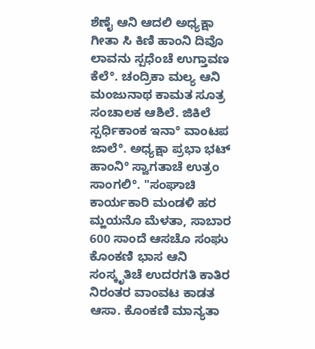ಶೆಣೈ ಆನಿ ಆದಲಿ ಅಧ್ಯಕ್ಷಾ ಗೀತಾ ಸಿ ಕಿಣಿ ಹಾಂನಿ ದಿವೊ ಲಾವನು ಸ್ಪಧೆಂಚೆ ಉಗ್ತಾವಣ ಕೆಲೆ°. ಚಂದ್ರಿಕಾ ಮಲ್ಯ ಆನಿ ಮಂಜುನಾಥ ಕಾಮತ ಸೂತ್ರ ಸಂಚಾಲಕ ಆಶಿಲೆ. ಜಿಕಿಲೆ ಸ್ಪರ್ಧಿಕಾಂಕ ಇನಾ° ವಾಂಟಪ ಜಾಲೆ°. ಅಧ್ಯಕ್ಷಾ ಪ್ರಭಾ ಭಟ್ ಹಾಂನಿ° ಸ್ವಾಗತಾಚೆ ಉತ್ರಂ ಸಾಂಗಲಿ°. "ಸಂಘಾಚಿ ಕಾರ್ಯಕಾರಿ ಮಂಡಳಿ ಹರ ಮ್ಹಯನೊ ಮೆಳತಾ, ಸಾಬಾರ 600 ಸಾಂದೆ ಆಸಚೊ ಸಂಘು ಕೊಂಕಣಿ ಭಾಸ ಆನಿ ಸಂಸ್ಕೃತಿಚೆ ಉದರಗತಿ ಕಾತಿರ ನಿರಂತರ ವಾಂವಟ ಕಾಡತ ಆಸಾ. ಕೊಂಕಣಿ ಮಾನ್ಯತಾ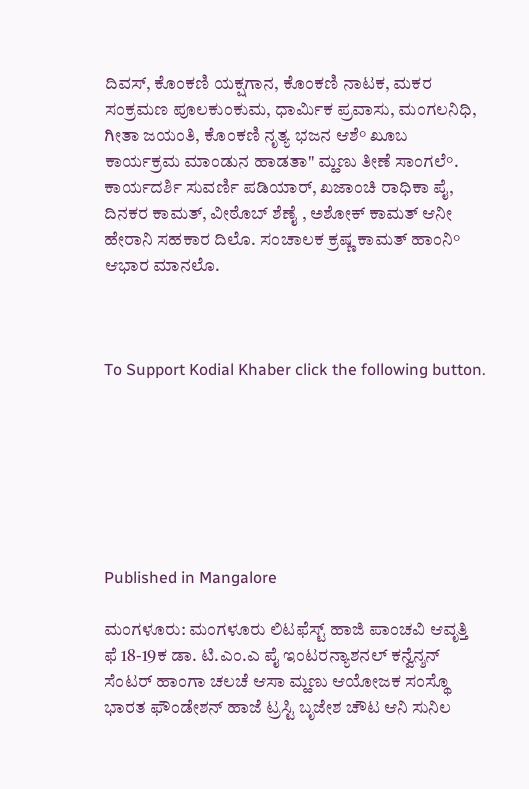ದಿವಸ್, ಕೊಂಕಣಿ ಯಕ್ಷಗಾನ, ಕೊಂಕಣಿ ನಾಟಕ, ಮಕರ ಸಂಕ್ರಮಣ ಪೂಲಕುಂಕುಮ, ಧಾರ್ಮಿಕ ಪ್ರವಾಸು, ಮಂಗಲನಿಧಿ, ಗೀತಾ ಜಯಂತಿ, ಕೊಂಕಣಿ ನೃತ್ಯ ಭಜನ ಆಶೆ° ಖೂಬ ಕಾರ್ಯಕ್ರಮ ಮಾಂಡುನ ಹಾಡತಾ" ಮ್ಹಣು ತೀಣೆ ಸಾಂಗಲೆ°. ಕಾರ್ಯದರ್ಶಿ ಸುವರ್ಣಿ ಪಡಿಯಾರ್, ಖಜಾಂಚಿ ರಾಧಿಕಾ ಪೈ, ದಿನಕರ ಕಾಮತ್, ವೀಠೊಬ್ ಶೆಣೈ , ಅಶೋಕ್ ಕಾಮತ್ ಆನೀ ಹೇರಾನಿ ಸಹಕಾರ ದಿಲೊ. ಸಂಚಾಲಕ ಕ್ರಷ್ಣ ಕಾಮತ್ ಹಾಂನಿ° ಆಭಾರ ಮಾನಲೊ.



To Support Kodial Khaber click the following button.







Published in Mangalore

ಮಂಗಳೂರು: ಮಂಗಳೂರು ಲಿಟಫೆಸ್ಟ್ ಹಾಜಿ ಪಾಂಚವಿ ಆವೃತ್ತಿ ಫೆ 18-19ಕ ಡಾ. ಟಿ.ಎಂ.ಎ ಪೈ ಇಂಟರನ್ಯಾಶನಲ್ ಕನ್ವೆನ್ಶನ್ ಸೆಂಟರ್ ಹಾಂಗಾ ಚಲಚೆ ಆಸಾ ಮ್ಹಣು ಆಯೋಜಕ ಸಂಸ್ಥೊ ಭಾರತ ಫೌಂಡೇಶನ್ ಹಾಜೆ ಟ್ರಸ್ಟಿ ಬೃಜೇಶ ಚೌಟ ಆನಿ ಸುನಿಲ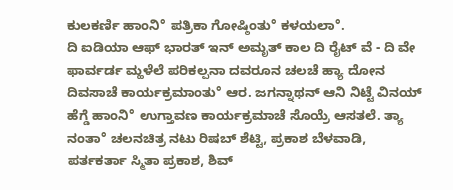ಕುಲಕರ್ಣಿ ಹಾಂನಿ° ಪತ್ರಿಕಾ ಗೋಷ್ಠಿಂತು° ಕಳಯಲಾ°.
ದಿ ಐಡಿಯಾ ಆಫ್ ಭಾರತ್ ಇನ್ ಅಮೃತ್ ಕಾಲ ದಿ ರೈಟ್ ವೆ - ದಿ ವೇ ಫಾರ್ವರ್ಡ ಮ್ಹಳೆಲೆ ಪರಿಕಲ್ಪನಾ ದವರೂನ ಚಲಚೆ ಹ್ಯಾ ದೋನ ದಿವಸಾಚೆ ಕಾರ್ಯಕ್ರಮಾಂತು° ಆರ. ಜಗನ್ನಾಥನ್ ಆನಿ ನಿಟ್ಟೆ ವಿನಯ್ ಹೆಗ್ಡೆ ಹಾಂನಿ° ಉಗ್ತಾವಣ ಕಾರ್ಯಕ್ರಮಾಚೆ ಸೊಯ್ರೆ ಆಸತಲೆ. ತ್ಯಾ ನಂತಾ° ಚಲನಚಿತ್ರ ನಟು ರಿಷಬ್ ಶೆಟ್ಟಿ, ಪ್ರಕಾಶ ಬೆಳವಾಡಿ, ಪರ್ತಕರ್ತಾ ಸ್ಮಿತಾ ಪ್ರಕಾಶ, ಶಿವ್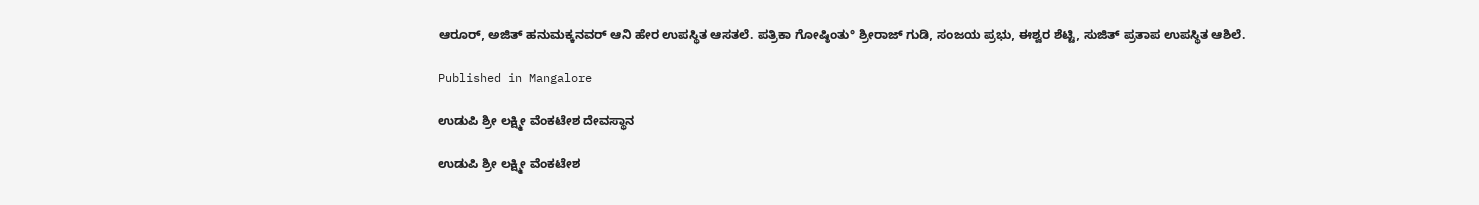ಆರೂರ್, ಅಜಿತ್ ಹನುಮಕ್ಕನವರ್ ಆನಿ ಹೇರ ಉಪಸ್ಥಿತ ಆಸತಲೆ. ಪತ್ರಿಕಾ ಗೋಷ್ಠಿಂತು° ಶ್ರೀರಾಜ್ ಗುಡಿ, ಸಂಜಯ ಪ್ರಭು, ಈಶ್ವರ ಶೆಟ್ಟಿ, ಸುಜಿತ್ ಪ್ರತಾಪ ಉಪಸ್ಥಿತ ಆಶಿಲೆ.

Published in Mangalore

ಉಡುಪಿ ಶ್ರೀ ಲಕ್ಷ್ಮೀ ವೆಂಕಟೇಶ ದೇವಸ್ಥಾನ

ಉಡುಪಿ ಶ್ರೀ ಲಕ್ಷ್ಮೀ ವೆಂಕಟೇಶ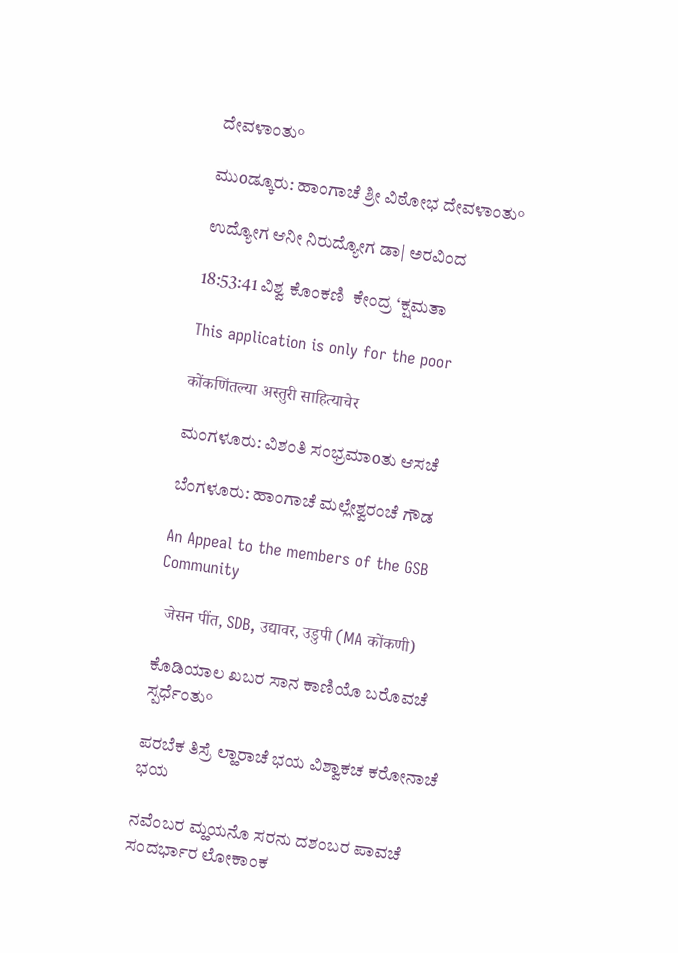ದೇವಳಾಂತು°

ಮುοಡ್ಕೂರು: ಹಾಂಗಾಚೆ ಶ್ರೀ ವಿಠೋಭ ದೇವಳಾಂತು°

ಉದ್ಯೋಗ ಆನೀ ನಿರುದ್ಯೋಗ ಡಾ| ಅರವಿಂದ

18:53:41 ವಿಶ್ವ ಕೊಂಕಣಿ  ಕೇಂದ್ರ ‘ಕ್ಷಮತಾ

This application is only for the poor

कोंकणिंतल्या अस्तुरी साहित्याचेर

ಮಂಗಳೂರು: ವಿಶಂತಿ ಸಂಭ್ರಮಾοತು ಆಸಚೆ

ಬೆಂಗಳೂರು: ಹಾಂಗಾಚೆ ಮಲ್ಲೇಶ್ವರಂಚೆ ಗೌಡ

An Appeal to the members of the GSB Community

  जेसन पींत, SDB, उद्यावर, उडुपी (MA कोंकणी)

ಕೊಡಿಯಾಲ ಖಬರ ಸಾನ ಕಾಣಿಯೊ ಬರೊವಚೆ ಸ್ಪರ್ಧೆಂತು°

ಪರಬೆಕ ತಿಸ್ರೆ ಲ್ಹಾರಾಚೆ ಭಯ ವಿಶ್ವಾಕಚ ಕರೋನಾಚೆ ಭಯ

ನವೆಂಬರ ಮ್ಹಯನೊ ಸರನು ದಶಂಬರ ಪಾವಚೆ ಸಂದರ್ಭಾರ ಲೋಕಾಂಕ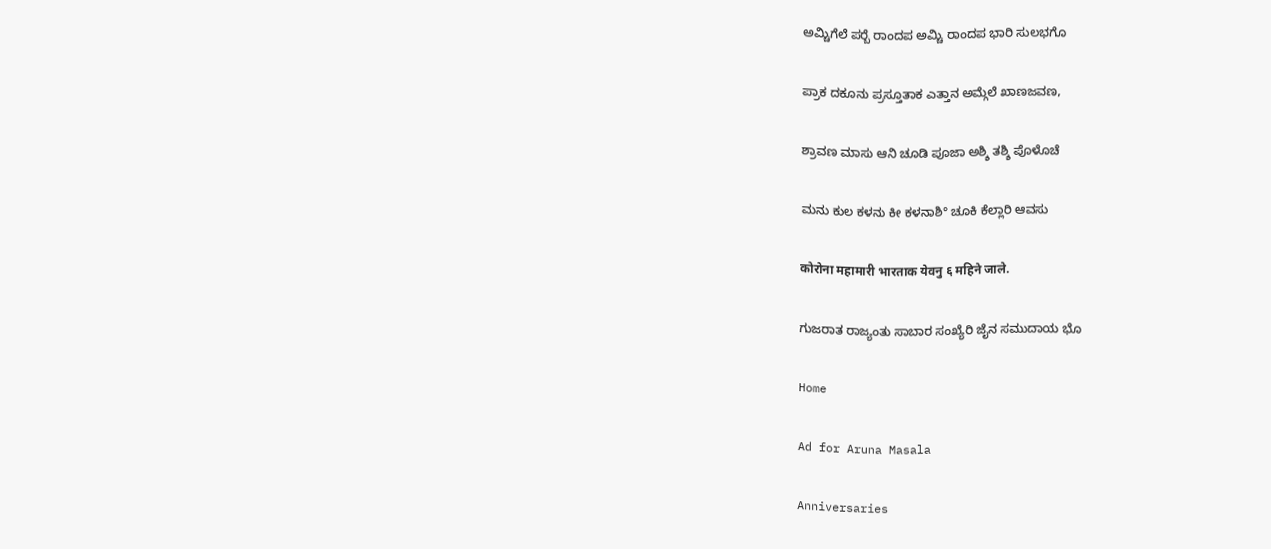ಅಮ್ಚಿಗೆಲೆ ಪರ‍್ಬೆ ರಾಂದಪ ಅಮ್ಚಿ ರಾಂದಪ ಭಾರಿ ಸುಲಭಗೊ

ಪ್ರಾಕ ದಕೂನು ಪ್ರಸ್ತೂತಾಕ ಎತ್ತಾನ ಅಮ್ಗೆಲೆ ಖಾಣಜವಣ,

ಶ್ರಾವಣ ಮಾಸು ಆನಿ ಚೂಡಿ ಪೂಜಾ ಅಶ್ಶಿ ತಶ್ಶಿ ಪೊಳೊಚೆ

ಮನು ಕುಲ ಕಳನು ಕೀ ಕಳನಾಶಿ° ಚೂಕಿ ಕೆಲ್ಲಾರಿ ಆವಸು

कोरोना महामारी भारताक येवनु ६ महिने जाले.

ಗುಜರಾತ ರಾಜ್ಯಂತು ಸಾಬಾರ ಸಂಖ್ಯೆರಿ ಜೈನ ಸಮುದಾಯ ಭೊ

Home

Ad for Aruna Masala

Anniversaries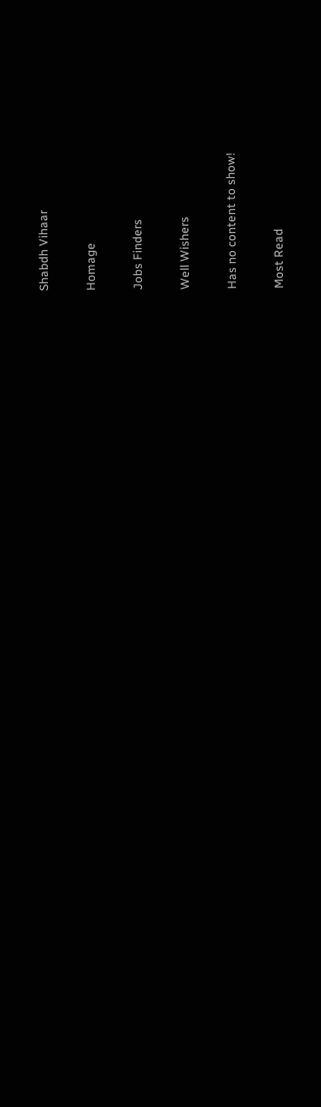Shabdh Vihaar

Homage

Jobs Finders

Well Wishers

Has no content to show!

Most Read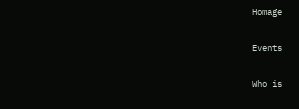Homage

Events

Who is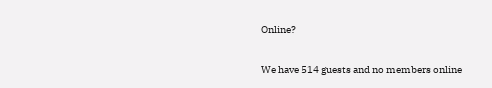Online?

We have 514 guests and no members online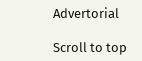Advertorial

Scroll to top